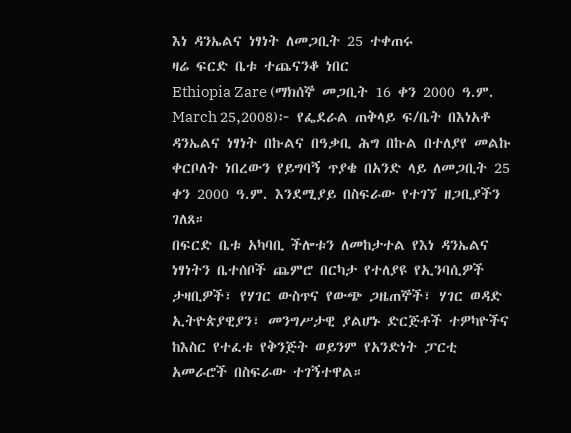እነ ዳንኤልና ነፃነት ለመጋቢት 25 ተቀጠሩ
ዛሬ ፍርድ ቤቱ ተጨናንቆ ነበር
Ethiopia Zare (ማክሰኞ መጋቢት 16 ቀን 2000 ዓ.ም. March 25,2008)፦ የፌደራል ጠቅላይ ፍ/ቤት በእነአቶ ዳንኤልና ነፃነት በኩልና በዓቃቢ ሕግ በኩል በተለያየ መልኩ ቀርቦለት ነበረውን የይግባኝ ጥያቄ በአንድ ላይ ለመጋቢት 25 ቀን 2000 ዓ.ም. እንደሚያይ በስፍራው የተገኘ ዘጋቢያችን ገለጸ።
በፍርድ ቤቱ አካባቢ ችሎቱን ለመከታተል የእነ ዳንኤልና ነፃነትን ቤተሰቦች ጨምሮ በርካታ የተለያዩ የኢንባሲዎች ታዛቢዎች፣ የሃገር ውስጥና የውጭ ጋዜጠኞች፣ ሃገር ወዳድ ኢትዮጵያዊያን፣ መንግሥታዊ ያልሆኑ ድርጅቶች ተዎካዮችና ከእስር የተፈቱ የቅንጅት ወይንም የአንድነት ፓርቲ አመራሮች በስፍራው ተገኝተዋል።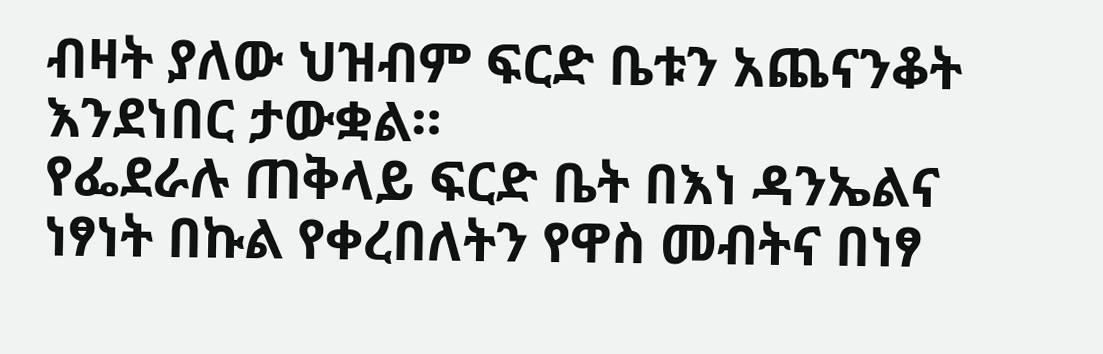ብዛት ያለው ህዝብም ፍርድ ቤቱን አጨናንቆት እንደነበር ታውቋል።
የፌደራሉ ጠቅላይ ፍርድ ቤት በእነ ዳንኤልና ነፃነት በኩል የቀረበለትን የዋስ መብትና በነፃ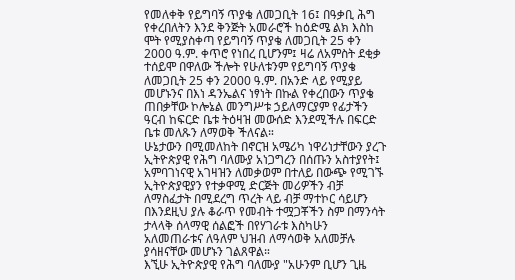የመለቀቅ የይግባኝ ጥያቄ ለመጋቢት 16፤ በዓቃቢ ሕግ የቀረበለትን እንደ ቅንጅት አመራሮች ከዕድሜ ልክ እስከ ሞት የሚያስቀጣ የይግባኝ ጥያቄ ለመጋቢት 25 ቀን 2000 ዓ.ም. ቀጥሮ የነበረ ቢሆንም፤ ዛሬ ለአምስት ደቂቃ ተሰይሞ በዋለው ችሎት የሁለቱንም የይግባኝ ጥያቄ ለመጋቢት 25 ቀን 2000 ዓ.ም. በአንድ ላይ የሚያይ መሆኑንና በእነ ዳንኤልና ነፃነት በኩል የቀረበውን ጥያቄ ጠበቃቸው ኮሎኔል መንግሥቱ ኃይለማርያም የፊታችን ዓርብ ከፍርድ ቤቱ ትዕዛዝ መውሰድ እንደሚችሉ በፍርድ ቤቱ መለጹን ለማወቅ ችለናል።
ሁኔታውን በሚመለከት በኖርዝ አሜሪካ ነዋሪነታቸውን ያረጉ ኢትዮጵያዊ የሕግ ባለሙያ አነጋግረን በሰጡን አስተያየት፤ አምባገነናዊ አገዛዝን ለመቃወም በተለይ በውጭ የሚገኙ ኢትዮጵያዊያን የተቃዋሚ ድርጅት መሪዎችን ብቻ ለማስፈታት በሚደረግ ጥረት ላይ ብቻ ማተኮር ሳይሆን በእንደዚህ ያሉ ቆራጥ የመብት ተሟጋቾችን ስም በማንሳት ታላላቅ ሰላማዊ ሰልፎች በየሃገራቱ እስካሁን አለመጠራቱና ለዓለም ህዝብ ለማሳወቅ አለመቻሉ ያሳዘናቸው መሆኑን ገልጸዋል።
እኚሁ ኢትዮጵያዊ የሕግ ባለሙያ "አሁንም ቢሆን ጊዜ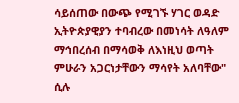ሳይሰጠው በውጭ የሚገኙ ሃገር ወዳድ ኢትዮጵያዊያን ተባብረው በመነሳት ለዓለም ማኅበረሰብ በማሳወቅ ለእነዚህ ወጣት ምሁራን አጋርነታቸውን ማሳየት አለባቸው" ሲሉ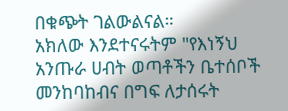በቁጭት ገልውልናል።
አክለው እንደተናሩትም "የእነኝህ አንጡራ ሀብት ወጣቶችን ቤተሰቦች መንከባከብና በግፍ ለታሰሩት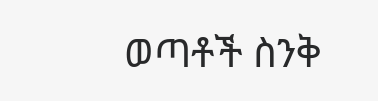ወጣቶች ስንቅ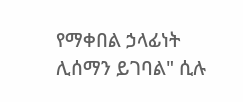የማቀበል ኃላፊነት ሊሰማን ይገባል" ሲሉ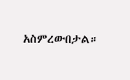አስምረውበታል።